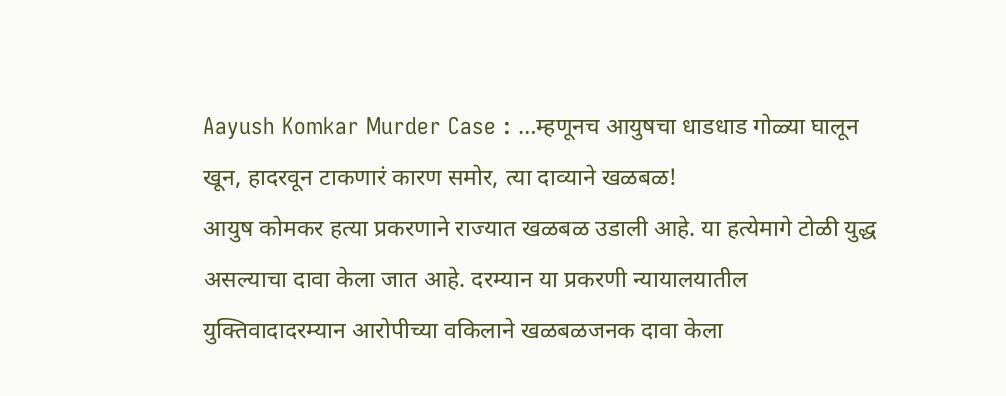Aayush Komkar Murder Case : …म्हणूनच आयुषचा धाडधाड गोळ्या घालून खून, हादरवून टाकणारं कारण समोर, त्या दाव्याने खळबळ!
आयुष कोमकर हत्या प्रकरणाने राज्यात खळबळ उडाली आहे. या हत्येमागे टोळी युद्ध असल्याचा दावा केला जात आहे. दरम्यान या प्रकरणी न्यायालयातील युक्तिवादादरम्यान आरोपीच्या वकिलाने खळबळजनक दावा केला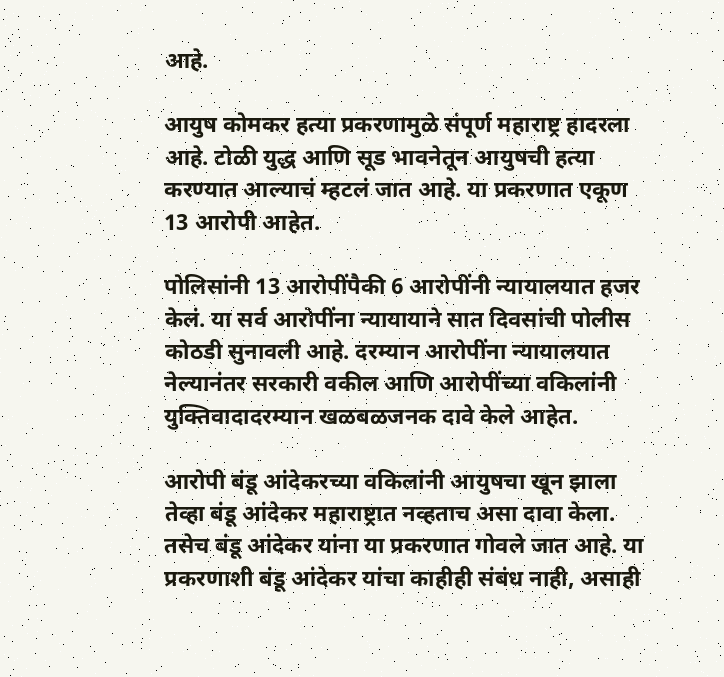आहे.

आयुष कोमकर हत्या प्रकरणामुळे संपूर्ण महाराष्ट्र हादरला आहे. टोळी युद्ध आणि सूड भावनेतून आयुषची हत्या करण्यात आल्याचं म्हटलं जात आहे. या प्रकरणात एकूण 13 आरोपी आहेत.

पोलिसांनी 13 आरोपींपैकी 6 आरोपींनी न्यायालयात हजर केलं. या सर्व आरोपींना न्यायायाने सात दिवसांची पोलीस कोठडी सुनावली आहे. दरम्यान आरोपींना न्यायालयात नेल्यानंतर सरकारी वकील आणि आरोपींच्या वकिलांनी युक्तिवादादरम्यान खळबळजनक दावे केले आहेत.

आरोपी बंडू आंदेकरच्या वकिलांनी आयुषचा खून झाला तेव्हा बंडू आंदेकर महाराष्ट्रात नव्हताच असा दावा केला. तसेच बंडू आंदेकर यांना या प्रकरणात गोवले जात आहे. या प्रकरणाशी बंडू आंदेकर यांचा काहीही संबंध नाही, असाही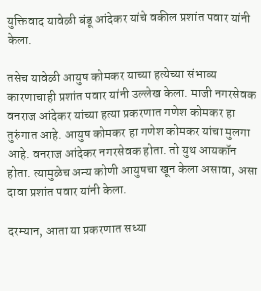युक्तिवाद यावेळी बंडू आंदेकर यांचे वकील प्रशांत पवार यांनी केला.

तसेच यावेळी आयुष कोमकर याच्या हत्येच्या संभाव्य कारणाचाही प्रशांत पवार यांनी उल्लेख केला. माजी नगरसेवक वनराज आंदेकर यांच्या हत्या प्रकरणात गणेश कोमकर हा तुरुंगात आहे. आयुष कोमकर हा गणेश कोमकर यांचा मुलगा आहे. वनराज आंदेकर नगरसेवक होता. तो युथ आयकॉन होता. त्यामुळेच अन्य कोणी आयुषचा खून केला असावा, असा दावा प्रशांत पवार यांनी केला.

दरम्यान, आता या प्रकरणात सध्या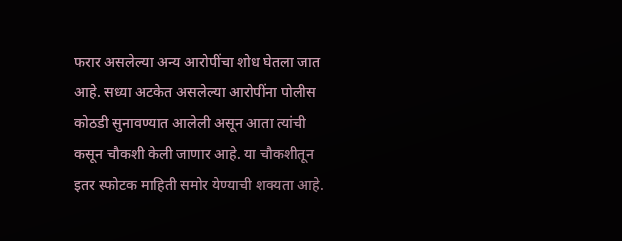फरार असलेल्या अन्य आरोपींचा शोध घेतला जात आहे. सध्या अटकेत असलेल्या आरोपींना पोलीस कोठडी सुनावण्यात आलेली असून आता त्यांची कसून चौकशी केली जाणार आहे. या चौकशीतून इतर स्फोटक माहिती समोर येण्याची शक्यता आहे.